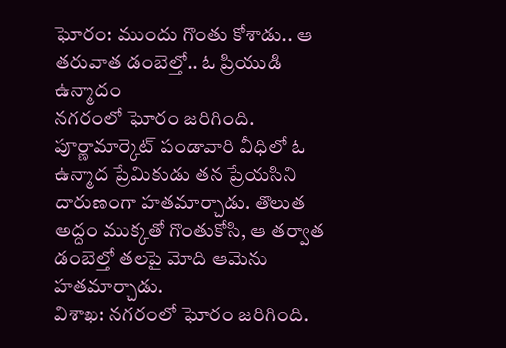ఘోరం: ముందు గొంతు కోశాడు.. ఆ తరువాత డంబెల్తో.. ఓ ప్రియుడి ఉన్మాదం
నగరంలో ఘోరం జరిగింది. పూర్ణామార్కెట్ పండావారి వీధిలో ఓ ఉన్మాద ప్రేమికుడు తన ప్రేయసిని దారుణంగా హతమార్చాడు. తొలుత అద్దం ముక్కతో గొంతుకోసి, ఆ తర్వాత డంబెల్తో తలపై మోది ఆమెను హతమార్చాడు.
విశాఖ: నగరంలో ఘోరం జరిగింది.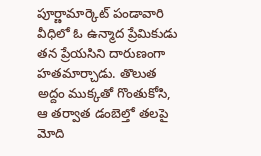పూర్ణామార్కెట్ పండావారి వీధిలో ఓ ఉన్మాద ప్రేమికుడు తన ప్రేయసిని దారుణంగా హతమార్చాడు. తొలుత అద్దం ముక్కతో గొంతుకోసి, ఆ తర్వాత డంబెల్తో తలపై మోది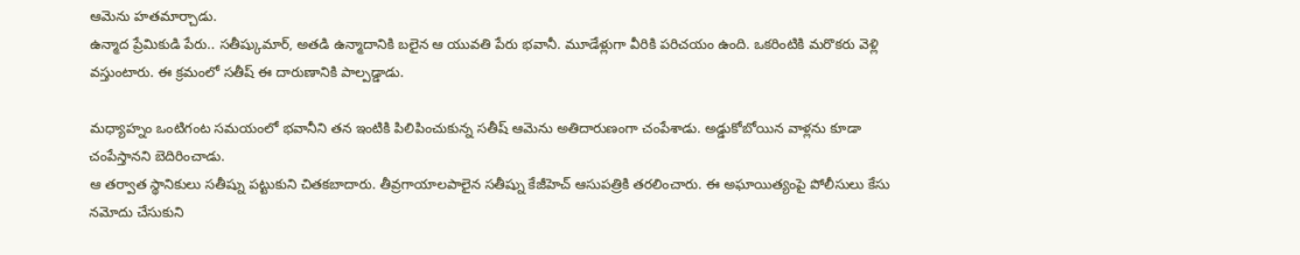ఆమెను హతమార్చాడు.
ఉన్మాద ప్రేమికుడి పేరు.. సతీష్కుమార్, అతడి ఉన్మాదానికి బలైన ఆ యువతి పేరు భవానీ. మూడేళ్లుగా వీరికి పరిచయం ఉంది. ఒకరింటికి మరొకరు వెళ్లి వస్తుంటారు. ఈ క్రమంలో సతీష్ ఈ దారుణానికి పాల్పడ్డాడు.

మధ్యాహ్నం ఒంటిగంట సమయంలో భవానీని తన ఇంటికి పిలిపించుకున్న సతీష్ ఆమెను అతిదారుణంగా చంపేశాడు. అడ్డుకోబోయిన వాళ్లను కూడా చంపేస్తానని బెదిరించాడు.
ఆ తర్వాత స్థానికులు సతీష్ను పట్టుకుని చితకబాదారు. తీవ్రగాయాలపాలైన సతీష్ను కేజీహెచ్ ఆసుపత్రికి తరలించారు. ఈ అఘాయిత్యంపై పోలీసులు కేసు నమోదు చేసుకుని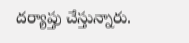దర్యాప్తు చేస్తున్నారు.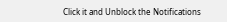Click it and Unblock the Notifications